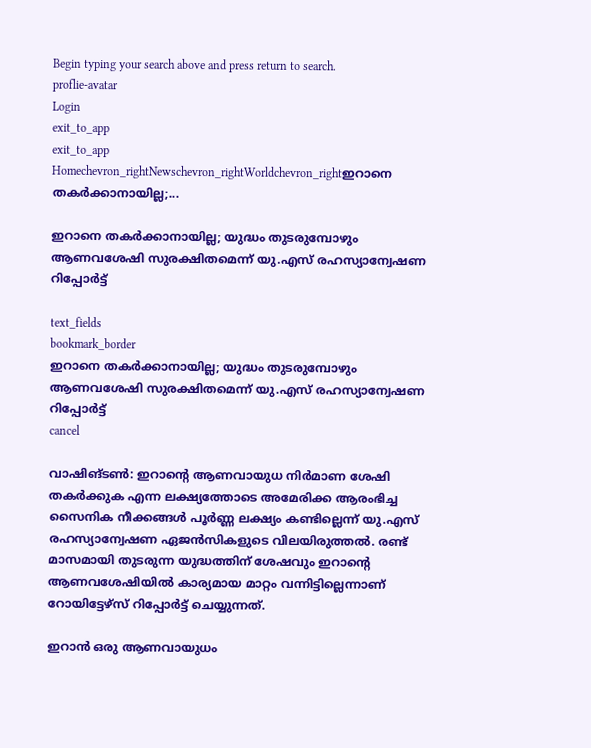Begin typing your search above and press return to search.
proflie-avatar
Login
exit_to_app
exit_to_app
Homechevron_rightNewschevron_rightWorldchevron_rightഇറാനെ തകർക്കാനായില്ല;...

ഇറാനെ തകർക്കാനായില്ല; യുദ്ധം തുടരുമ്പോഴും ആണവശേഷി സുരക്ഷിതമെന്ന് യു.എസ് രഹസ്യാന്വേഷണ റിപ്പോർട്ട്

text_fields
bookmark_border
ഇറാനെ തകർക്കാനായില്ല; യുദ്ധം തുടരുമ്പോഴും ആണവശേഷി സുരക്ഷിതമെന്ന് യു.എസ് രഹസ്യാന്വേഷണ റിപ്പോർട്ട്
cancel

വാഷിങ്ടൺ: ഇറാന്റെ ആണവായുധ നിർമാണ ശേഷി തകർക്കുക എന്ന ലക്ഷ്യത്തോടെ അമേരിക്ക ആരംഭിച്ച സൈനിക നീക്കങ്ങൾ പൂർണ്ണ ലക്ഷ്യം കണ്ടില്ലെന്ന് യു.എസ് രഹസ്യാന്വേഷണ ഏജൻസികളുടെ വിലയിരുത്തൽ. രണ്ട് മാസമായി തുടരുന്ന യുദ്ധത്തിന് ശേഷവും ഇറാന്റെ ആണവശേഷിയിൽ കാര്യമായ മാറ്റം വന്നിട്ടില്ലെന്നാണ് റോയിട്ടേഴ്‌സ് റിപ്പോർട്ട് ചെയ്യുന്നത്.

ഇറാൻ ഒരു ആണവായുധം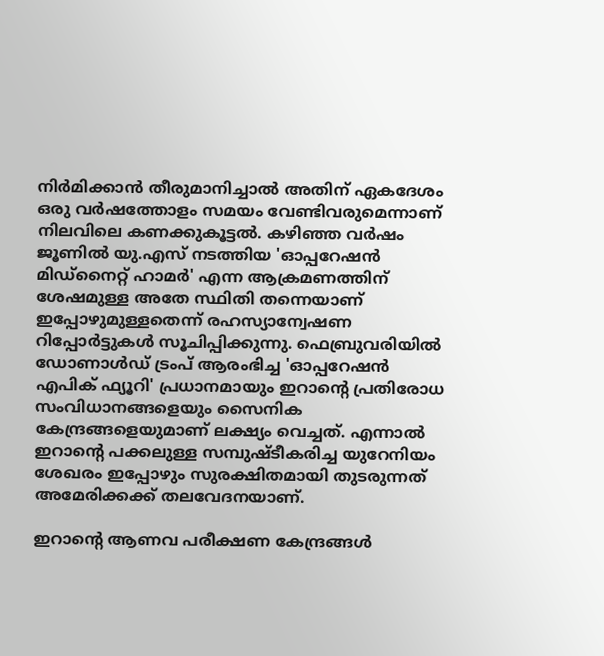നിർമിക്കാൻ തീരുമാനിച്ചാൽ അതിന് ഏകദേശം ഒരു വർഷത്തോളം സമയം വേണ്ടിവരുമെന്നാണ് നിലവിലെ കണക്കുകൂട്ടൽ. കഴിഞ്ഞ വർഷം ജൂണിൽ യു.എസ് നടത്തിയ 'ഓപ്പറേഷൻ മിഡ്‌നൈറ്റ് ഹാമർ' എന്ന ആക്രമണത്തിന് ശേഷമുള്ള അതേ സ്ഥിതി തന്നെയാണ് ഇപ്പോഴുമുള്ളതെന്ന് രഹസ്യാന്വേഷണ റിപ്പോർട്ടുകൾ സൂചിപ്പിക്കുന്നു. ഫെബ്രുവരിയിൽ ഡോണാൾഡ് ട്രംപ് ആരംഭിച്ച 'ഓപ്പറേഷൻ എപിക് ഫ്യൂറി' പ്രധാനമായും ഇറാന്റെ പ്രതിരോധ സംവിധാനങ്ങളെയും സൈനിക കേന്ദ്രങ്ങളെയുമാണ് ലക്ഷ്യം വെച്ചത്. എന്നാൽ ഇറാന്റെ പക്കലുള്ള സമ്പുഷ്ടീകരിച്ച യുറേനിയം ശേഖരം ഇപ്പോഴും സുരക്ഷിതമായി തുടരുന്നത് അമേരിക്കക്ക് തലവേദനയാണ്.

ഇറാന്റെ ആണവ പരീക്ഷണ കേന്ദ്രങ്ങൾ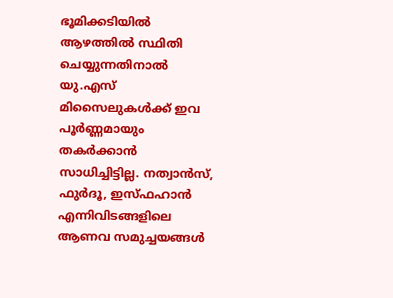ഭൂമിക്കടിയിൽ ആഴത്തിൽ സ്ഥിതി ചെയ്യുന്നതിനാൽ യു.എസ് മിസൈലുകൾക്ക് ഇവ പൂർണ്ണമായും തകർക്കാൻ സാധിച്ചിട്ടില്ല. നത്വാൻസ്, ഫുർദൂ, ഇസ്ഫഹാൻ എന്നിവിടങ്ങളിലെ ആണവ സമുച്ചയങ്ങൾ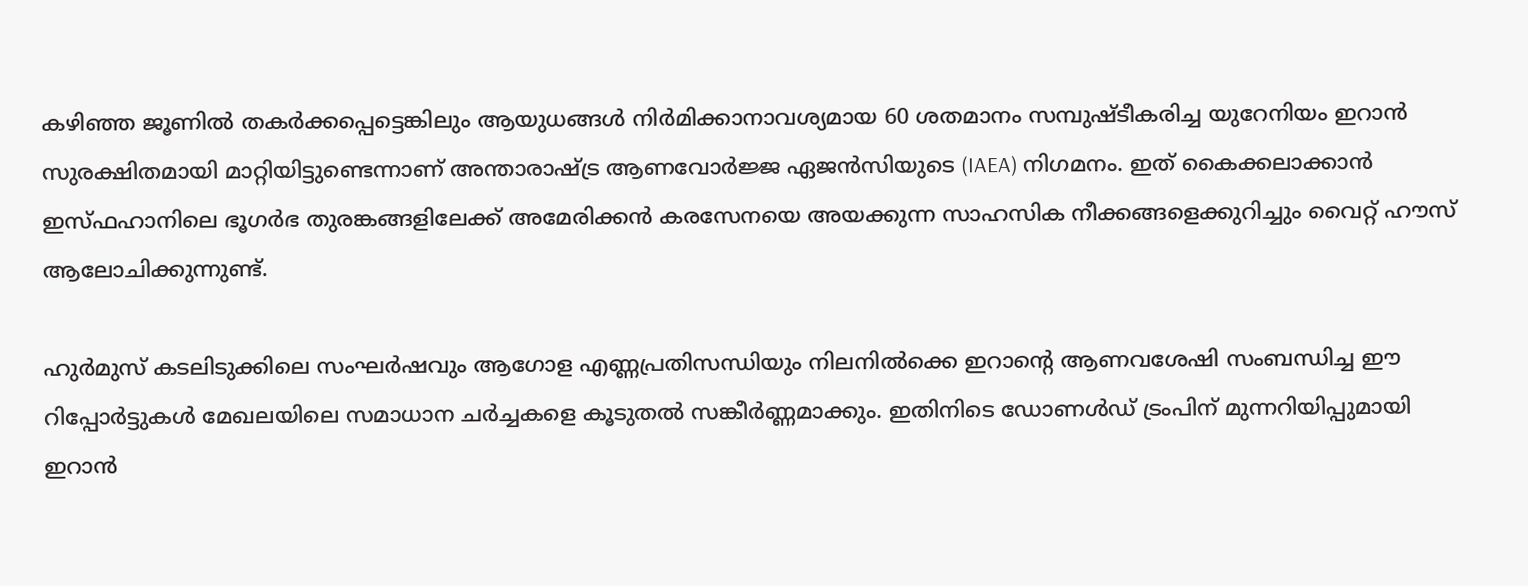കഴിഞ്ഞ ജൂണിൽ തകർക്കപ്പെട്ടെങ്കിലും ആയുധങ്ങൾ നിർമിക്കാനാവശ്യമായ 60 ശതമാനം സമ്പുഷ്ടീകരിച്ച യുറേനിയം ഇറാൻ സുരക്ഷിതമായി മാറ്റിയിട്ടുണ്ടെന്നാണ് അന്താരാഷ്ട്ര ആണവോർജ്ജ ഏജൻസിയുടെ (IAEA) നിഗമനം. ഇത് കൈക്കലാക്കാൻ ഇസ്ഫഹാനിലെ ഭൂഗർഭ തുരങ്കങ്ങളിലേക്ക് അമേരിക്കൻ കരസേനയെ അയക്കുന്ന സാഹസിക നീക്കങ്ങളെക്കുറിച്ചും വൈറ്റ് ഹൗസ് ആലോചിക്കുന്നുണ്ട്.

ഹുർമുസ് കടലിടുക്കിലെ സംഘർഷവും ആഗോള എണ്ണപ്രതിസന്ധിയും നിലനിൽക്കെ ഇറാന്റെ ആണവശേഷി സംബന്ധിച്ച ഈ റിപ്പോർട്ടുകൾ മേഖലയിലെ സമാധാന ചർച്ചകളെ കൂടുതൽ സങ്കീർണ്ണമാക്കും. ഇതിനിടെ ഡോണള്‍ഡ് ട്രംപിന് മുന്നറിയിപ്പുമായി ഇറാന്‍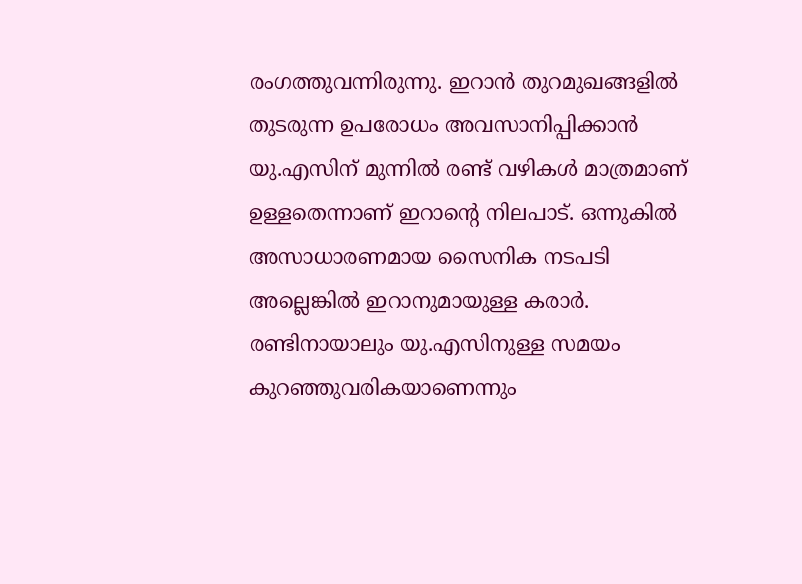രംഗത്തുവന്നിരുന്നു. ഇറാന്‍ തുറമുഖങ്ങളില്‍ തുടരുന്ന ഉപരോധം അവസാനിപ്പിക്കാന്‍ യു.എസിന് മുന്നില്‍ രണ്ട് വഴികള്‍ മാത്രമാണ് ഉള്ളതെന്നാണ് ഇറാന്റെ നിലപാട്. ഒന്നുകില്‍ അസാധാരണമായ സൈനിക നടപടി അല്ലെങ്കില്‍ ഇറാനുമായുള്ള കരാര്‍. രണ്ടിനായാലും യു.എസിനുള്ള സമയം കുറഞ്ഞുവരികയാണെന്നും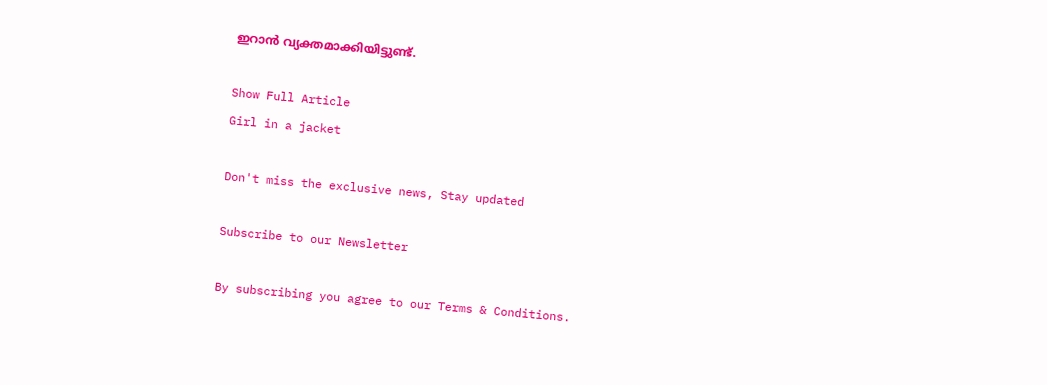ഇറാന്‍ വ്യക്തമാക്കിയിട്ടുണ്ട്.

Show Full Article
Girl in a jacket

Don't miss the exclusive news, Stay updated

Subscribe to our Newsletter

By subscribing you agree to our Terms & Conditions.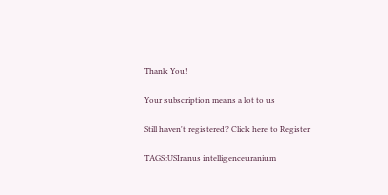Thank You!

Your subscription means a lot to us

Still haven't registered? Click here to Register

TAGS:USIranus intelligenceuranium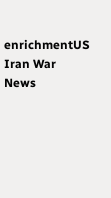enrichmentUS Iran War
News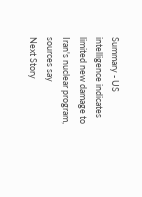Summary - US intelligence indicates limited new damage to Iran's nuclear program, sources say
Next Story